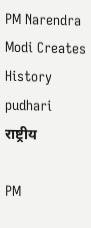PM Narendra Modi Creates History pudhari
राष्ट्रीय

PM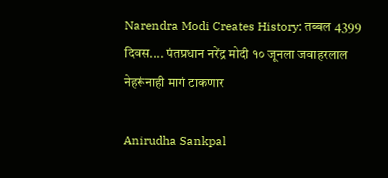Narendra Modi Creates History: तब्बल 4399 दिवस.... पंतप्रधान नरेंद्र मोदी १० जूनला जवाहरलाल नेहरूंनाही मागं टाकणार

Anirudha Sankpal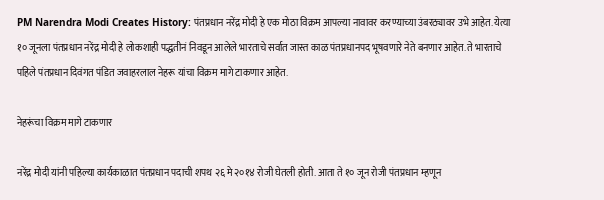PM Narendra Modi Creates History: पंतप्रधान नरेंद्र मोदी हे एक मोठा विक्रम आपल्या नावावर करण्याच्या उंबरठ्यावर उभे आहेत. येत्या १० जूनला पंतप्रधान नरेंद्र मोदी हे लोकशाही पद्धतीनं निवडून आलेले भारताचे सर्वात जास्त काळ पंतप्रधानपद भूषवणारे नेते बनणार आहेत. ते भारताचे पहिले पंतप्रधान दिवंगत पंडित जवाहरलाल नेहरू यांचा विक्रम मागे टाकणार आहेत.

नेहरूंचा विक्रम मागे टाकणार

नरेंद्र मोदी यांनी पहिल्या कार्यकाळात पंतप्रधान पदाची शपथ २६ मे २०१४ रोजी घेतली होती. आता ते १० जून रोजी पंतप्रधान म्हणून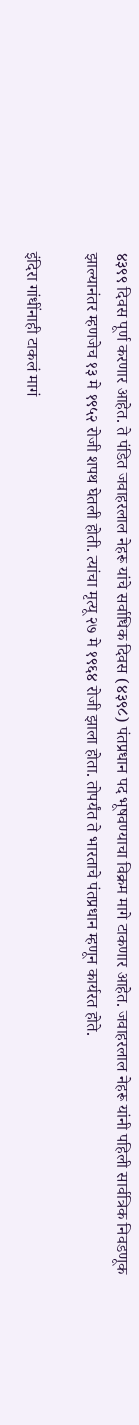४३९९ दिवस पूर्ण करणार आहेत. ते पंडित जवाहरलाल नेहरू यांचे सर्वाधिक दिवस (४३९८) पंतप्रधान पद भूषवण्याचा विक्रम मागे टाकणार आहेत. जवाहरलाल नेहरू यांनी पहिली सार्वत्रिक निवडणूक झाल्यानंतर म्हणजेच १३ मे १९५२ रोजी शपथ घेतली होती. त्यांचा मृत्यू २७ मे १९६४ रोजी झाला होता. तोपर्यंत ते भारताचे पंतप्रधान म्हणून कार्यरत होते.

इंदिरा गांधींनाही टाकलं मागं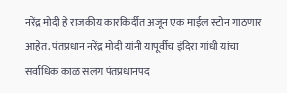नरेंद्र मोदी हे राजकीय कारकिर्दीत अजून एक माईल स्टोन गाठणार आहेत. पंतप्रधान नरेंद्र मोदी यांनी यापूर्वीच इंदिरा गांधी यांचा सर्वाधिक काळ सलग पंतप्रधानपद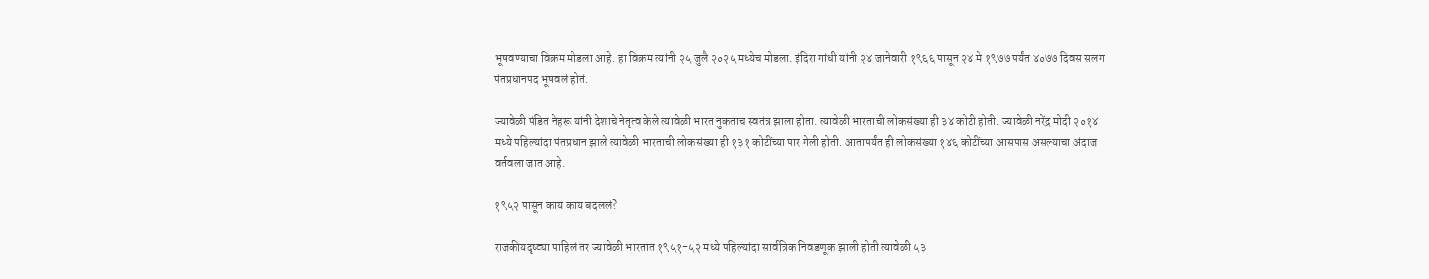भूषवण्याचा विक्रम मोडला आहे. हा विक्रम त्यांनी २५ जुलै २०२५ मध्येच मोडला. इंदिरा गांधी यांनी २४ जानेवारी १९६६ पासून २४ मे १९७७ पर्यंत ४०७७ दिवस सलग पंतप्रधानपद भूषवलं होतं.

ज्यावेळी पंडित नेहरू यांनी देशाचे नेतृत्व केले त्यावेळी भारत नुकताच स्वतंत्र झाला होता. त्यावेळी भारताची लोकसंख्या ही ३४ कोटी होती. ज्यावेळी नरेंद्र मोदी २०१४ मध्ये पहिल्यांदा पंतप्रधान झाले त्यावेळी भारताची लोकसंख्या ही १३१ कोटींच्या पार गेली होती. आतापर्यंत ही लोकसंख्या १४६ कोटींच्या आसपास असल्याचा अंदाज वर्तवला जात आहे.

१९५२ पासून काय काय बदललं?

राजकीयदृष्ट्या पाहिलं तर ज्यावेळी भारतात १९५१-५२ मध्ये पहिल्यांदा सार्वत्रिक निवडणूक झाली होती त्यावेळी ५३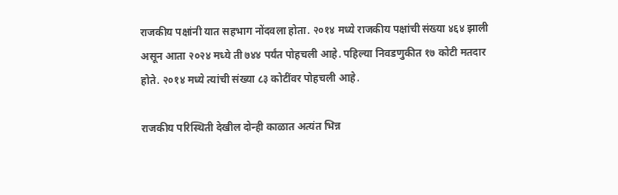राजकीय पक्षांनी यात सहभाग नोंदवला होता. २०१४ मध्ये राजकीय पक्षांची संख्या ४६४ झाली असून आता २०२४ मध्ये ती ७४४ पर्यंत पोहचली आहे. पहिल्या निवडणुकीत १७ कोटी मतदार होते. २०१४ मध्ये त्यांची संख्या ८३ कोटींवर पोहचली आहे.

राजकीय परिस्थिती देखील दोन्ही काळात अत्यंत भिन्न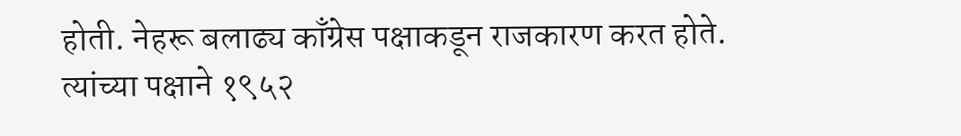होती. नेहरू बलाढ्य काँग्रेस पक्षाकडून राजकारण करत होते. त्यांच्या पक्षाने १९५२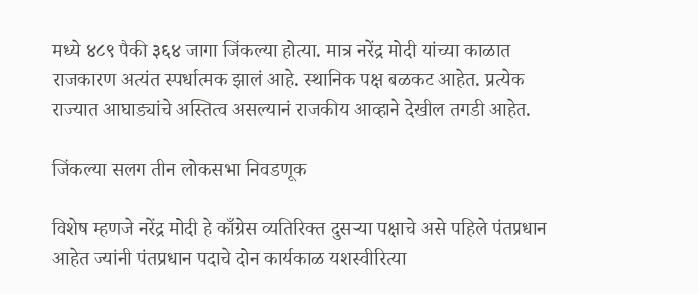मध्ये ४८९ पैकी ३६४ जागा जिंकल्या होत्या. मात्र नरेंद्र मोदी यांच्या काळात राजकारण अत्यंत स्पर्धात्मक झालं आहे. स्थानिक पक्ष बळकट आहेत. प्रत्येक राज्यात आघाड्यांचे अस्तित्व असल्यानं राजकीय आव्हाने देखील तगडी आहेत.

जिंकल्या सलग तीन लोकसभा निवडणूक

विशेष म्हणजे नरेंद्र मोदी हे काँग्रेस व्यतिरिक्त दुसऱ्या पक्षाचे असे पहिले पंतप्रधान आहेत ज्यांनी पंतप्रधान पदाचे दोन कार्यकाळ यशस्वीरित्या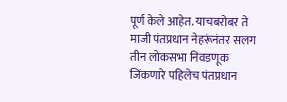पूर्ण केले आहेत. याचबरोबर ते माजी पंतप्रधान नेहरूंनंतर सलग तीन लोकसभा निवडणूक जिंकणारे पहिलेच पंतप्रधान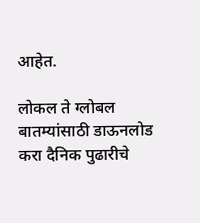आहेत.

लोकल ते ग्लोबल बातम्यांसाठी डाऊनलोड करा दैनिक पुढारीचे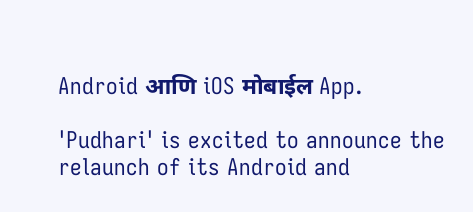Android आणि iOS मोबाईल App.

'Pudhari' is excited to announce the relaunch of its Android and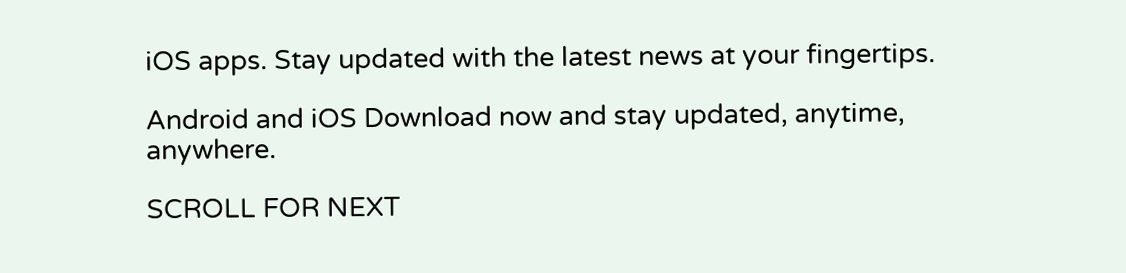iOS apps. Stay updated with the latest news at your fingertips.

Android and iOS Download now and stay updated, anytime, anywhere.

SCROLL FOR NEXT